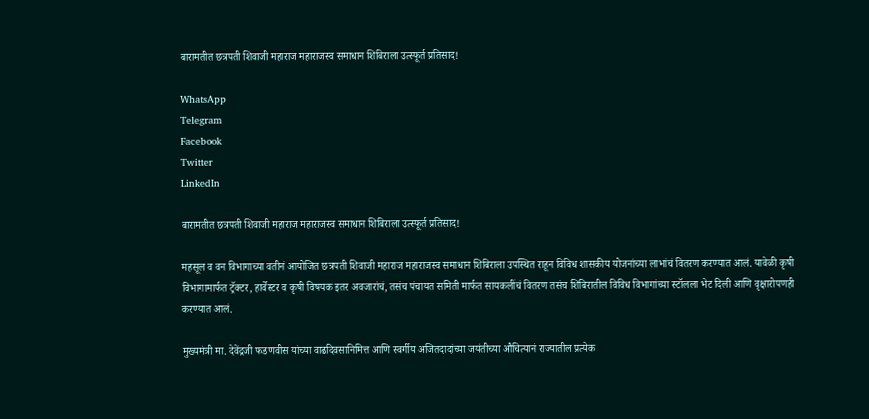बारामतीत छत्रपती शिवाजी महाराज महाराजस्व समाधान शिबिराला उत्स्फूर्त प्रतिसाद!

WhatsApp
Telegram
Facebook
Twitter
LinkedIn

बारामतीत छत्रपती शिवाजी महाराज महाराजस्व समाधान शिबिराला उत्स्फूर्त प्रतिसाद!

महसूल व वन विभागाच्या वतीनं आयोजित छत्रपती शिवाजी महाराज महाराजस्व समाधान शिबिराला उपस्थित राहून विविध शासकीय योजनांच्या लाभांचं वितरण करण्यात आलं. यावेळी कृषी विभागामार्फत ट्रॅक्टर, हार्वेस्टर व कृषी विषयक इतर अवजारांचं, तसंच पंचायत समिती मार्फत सायकलींचं वितरण तसंच शिबिरातील विविध विभागांच्या स्टॉलला भेट दिली आणि वृक्षारोपणही करण्यात आलं.

मुख्यमंत्री मा. देवेंद्रजी फडणवीस यांच्या वाढदिवसानिमित्त आणि स्वर्गीय अजितदादांच्या जयंतीच्या औचित्यानं राज्यातील प्रत्येक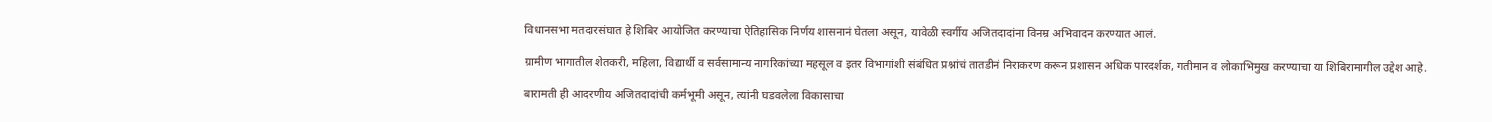विधानसभा मतदारसंघात हे शिबिर आयोजित करण्याचा ऐतिहासिक निर्णय शासनानं घेतला असून, यावेळी स्वर्गीय अजितदादांना विनम्र अभिवादन करण्यात आलं.

ग्रामीण भागातील शेतकरी, महिला, विद्यार्थी व सर्वसामान्य नागरिकांच्या महसूल व इतर विभागांशी संबंधित प्रश्नांचं तातडीनं निराकरण करून प्रशासन अधिक पारदर्शक, गतीमान व लोकाभिमुख करण्याचा या शिबिरामागील उद्देश आहे.

बारामती ही आदरणीय अजितदादांची कर्मभूमी असून, त्यांनी घडवलेला विकासाचा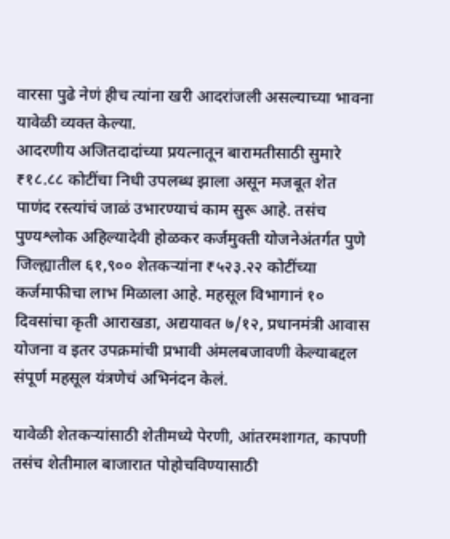वारसा पुढे नेणं हीच त्यांना खरी आदरांजली असल्याच्या भावना यावेळी व्यक्त केल्या.
आदरणीय अजितदादांच्या प्रयत्नातून बारामतीसाठी सुमारे ₹१८.८८ कोटींचा निधी उपलब्ध झाला असून मजबूत शेत पाणंद रस्त्यांचं जाळं उभारण्याचं काम सुरू आहे. तसंच पुण्यश्लोक अहिल्यादेवी होळकर कर्जमुक्ती योजनेअंतर्गत पुणे जिल्ह्यातील ६१,९०० शेतकऱ्यांना ₹५२३.२२ कोटींच्या कर्जमाफीचा लाभ मिळाला आहे. महसूल विभागानं १० दिवसांचा कृती आराखडा, अद्ययावत ७/१२, प्रधानमंत्री आवास योजना व इतर उपक्रमांची प्रभावी अंमलबजावणी केल्याबद्दल संपूर्ण महसूल यंत्रणेचं अभिनंदन केलं.

यावेळी शेतकऱ्यांसाठी शेतीमध्ये पेरणी, आंतरमशागत, कापणी तसंच शेतीमाल बाजारात पोहोचविण्यासाठी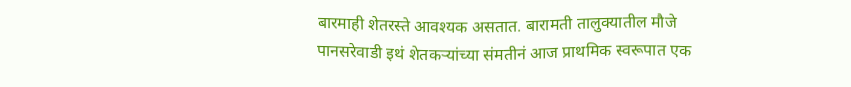बारमाही शेतरस्ते आवश्यक असतात. बारामती तालुक्यातील मौजे पानसरेवाडी इथं शेतकऱ्यांच्या संमतीनं आज प्राथमिक स्वरूपात एक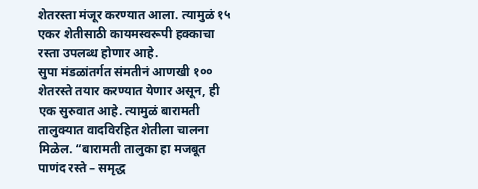शेतरस्ता मंजूर करण्यात आला. त्यामुळं १५ एकर शेतीसाठी कायमस्वरूपी हक्काचा रस्ता उपलब्ध होणार आहे.
सुपा मंडळांतर्गत संमतीनं आणखी १०० शेतरस्ते तयार करण्यात येणार असून, ही एक सुरुवात आहे. त्यामुळं बारामती तालुक्यात वादविरहित शेतीला चालना मिळेल. “बारामती तालुका हा मजबूत पाणंद रस्ते – समृद्ध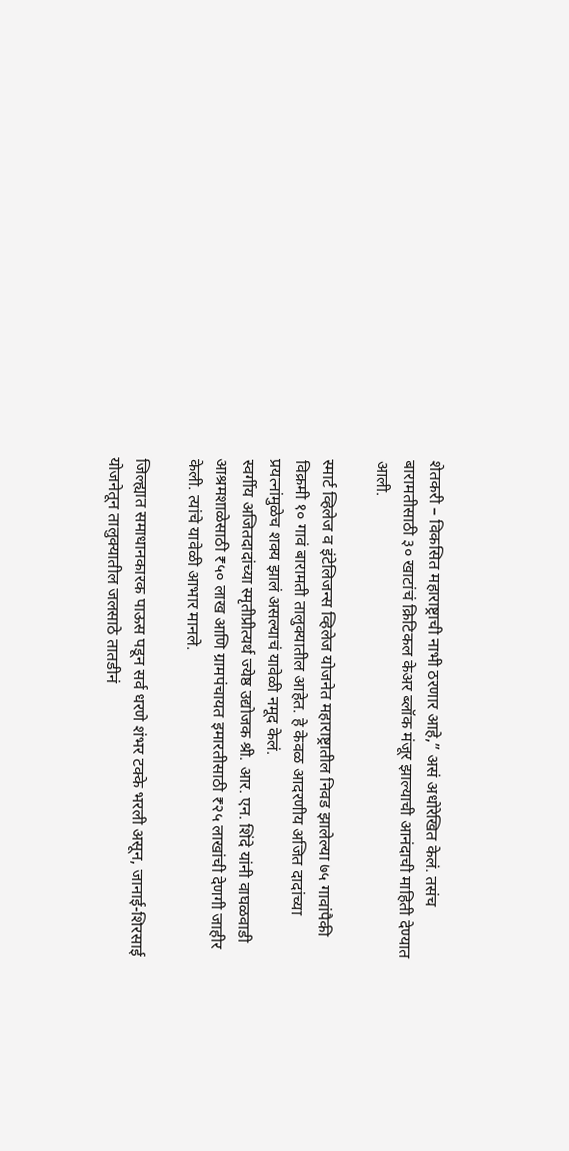शेतकरी – विकसित महाराष्ट्राची नाभी ठरणार आहे,” असं अधोरेखित केलं. तसंच बारामतीसाठी ३० खाटांचं क्रिटिकल केअर ब्लॉक मंजूर झाल्याची आनंदाची माहिती देण्यात आली.

स्मार्ट व्हिलेज व इंटेलिजन्स व्हिलेज योजनेत महाराष्ट्रातील निवड झालेल्या ७५ गावांपैकी विक्रमी १० गावं बारामती तालुक्यातील आहेत. हे केवळ आदरणीय अजित दादांच्या प्रयत्नांमुळेच शक्य झालं असल्याचं यावेळी नमूद केलं.
स्वर्गीय अजितदादांच्या स्मृतीप्रीत्यर्थ ज्येष्ठ उद्योजक श्री. आर. एन. शिंदे यांनी वाघळवाडी आश्रमशाळेसाठी ₹५० लाख आणि ग्रामपंचायत इमारतीसाठी ₹२५ लाखांची देणगी जाहीर केली. त्यांचे यावेळी आभार मानले.

जिल्ह्यात समाधानकारक पाऊस पडून सर्व धरणे शंभर टक्के भरली असून, जानाई-शिरसाई योजनेतून तालुक्यातील जलसाठे तातडीनं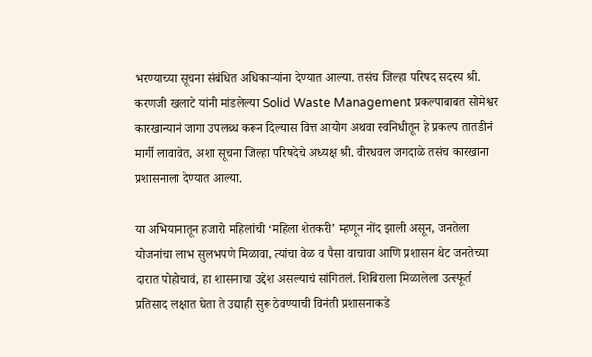भरण्याच्या सूचना संबंधित अधिकाऱ्यांना देण्यात आल्या. तसंच जिल्हा परिषद सदस्य श्री. करणजी खलाटे यांनी मांडलेल्या Solid Waste Management प्रकल्पाबाबत सोमेश्वर कारखान्यानं जागा उपलब्ध करून दिल्यास वित्त आयोग अथवा स्वनिधीतून हे प्रकल्प तातडीनं मार्गी लावावेत, अशा सूचना जिल्हा परिषदेचे अध्यक्ष श्री. वीरधवल जगदाळे तसंच कारखाना प्रशासनाला देण्यात आल्या.

या अभियानातून हजारो महिलांची ‘महिला शेतकरी’ म्हणून नोंद झाली असून, जनतेला योजनांचा लाभ सुलभपणे मिळावा, त्यांचा वेळ व पैसा वाचावा आणि प्रशासन थेट जनतेच्या दारात पोहोचावं, हा शासनाचा उद्देश असल्याचं सांगितलं. शिबिराला मिळालेला उत्स्फूर्त प्रतिसाद लक्षात घेता ते उद्याही सुरू ठेवण्याची विनंती प्रशासनाकडे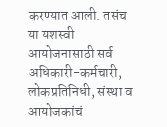करण्यात आली. तसंच या यशस्वी आयोजनासाठी सर्व अधिकारी-कर्मचारी, लोकप्रतिनिधी, संस्था व आयोजकांचं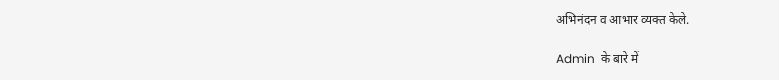अभिनंदन व आभार व्यक्त केले.

Admin  के बारे में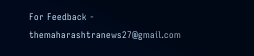For Feedback - themaharashtranews27@gmail.com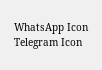WhatsApp Icon Telegram Icon